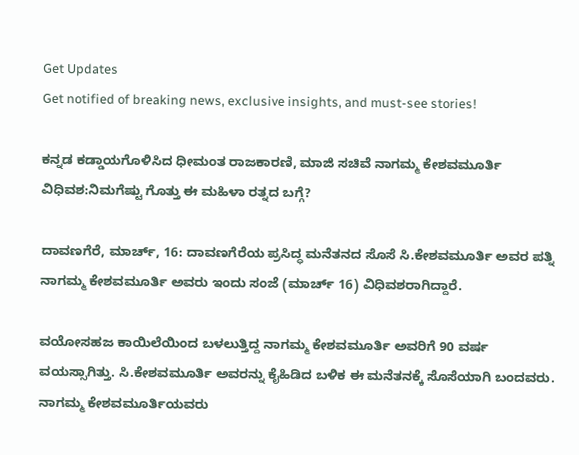Get Updates
Get notified of breaking news, exclusive insights, and must-see stories!

ಕನ್ನಡ ಕಡ್ಡಾಯಗೊಳಿಸಿದ ಧೀಮಂತ ರಾಜಕಾರಣಿ, ಮಾಜಿ ಸಚಿವೆ ನಾಗಮ್ಮ ಕೇಶವಮೂರ್ತಿ ವಿಧಿವಶ:ನಿಮಗೆಷ್ಟು ಗೊತ್ತು ಈ ಮಹಿಳಾ ರತ್ನದ ಬಗ್ಗೆ?

ದಾವಣಗೆರೆ, ಮಾರ್ಚ್‌, 16: ದಾವಣಗೆರೆಯ ಪ್ರಸಿದ್ಧ ಮನೆತನದ ಸೊಸೆ ಸಿ.ಕೇಶವಮೂರ್ತಿ ಅವರ ಪತ್ನಿ ನಾಗಮ್ಮ ಕೇಶವಮೂರ್ತಿ ಅವರು ಇಂದು ಸಂಜೆ (ಮಾರ್ಚ್‌ 16) ವಿಧಿವಶರಾಗಿದ್ದಾರೆ.

ವಯೋಸಹಜ ಕಾಯಿಲೆಯಿಂದ ಬಳಲುತ್ತಿದ್ದ ನಾಗಮ್ಮ ಕೇಶವಮೂರ್ತಿ ಅವರಿಗೆ 90 ವರ್ಷ ವಯಸ್ಸಾಗಿತ್ತು. ಸಿ.ಕೇಶವಮೂರ್ತಿ ಅವರನ್ನು ಕೈಹಿಡಿದ ಬಳಿಕ ಈ ಮನೆತನಕ್ಕೆ ಸೊಸೆಯಾಗಿ ಬಂದವರು. ನಾಗಮ್ಮ ಕೇಶವಮೂರ್ತಿಯವರು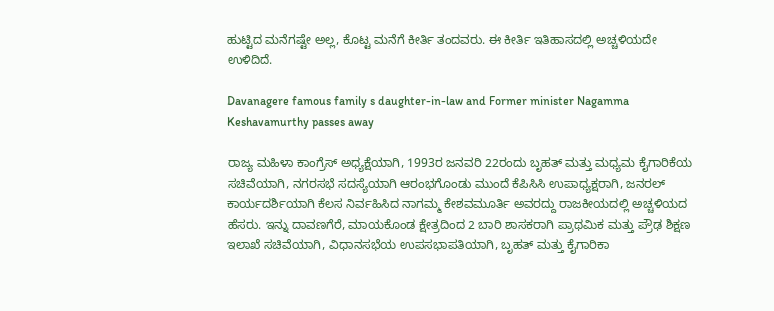ಹುಟ್ಟಿದ ಮನೆಗಷ್ಟೇ ಅಲ್ಲ, ಕೊಟ್ಟ ಮನೆಗೆ ಕೀರ್ತಿ ತಂದವರು. ಈ ಕೀರ್ತಿ ಇತಿಹಾಸದಲ್ಲಿ ಅಚ್ಚಳಿಯದೇ ಉಳಿದಿದೆ.

Davanagere famous family s daughter-in-law and Former minister Nagamma Keshavamurthy passes away

ರಾಜ್ಯ ಮಹಿಳಾ ಕಾಂಗ್ರೆಸ್ ಅಧ್ಯಕ್ಷೆಯಾಗಿ, 1993ರ ಜನವರಿ 22ರಂದು ಬೃಹತ್ ಮತ್ತು ಮಧ್ಯಮ ಕೈಗಾರಿಕೆಯ ಸಚಿವೆಯಾಗಿ, ನಗರಸಭೆ ಸದಸ್ಯೆಯಾಗಿ ಆರಂಭಗೊಂಡು ಮುಂದೆ ಕೆಪಿಸಿಸಿ ಉಪಾಧ್ಯಕ್ಷರಾಗಿ, ಜನರಲ್ ಕಾರ್ಯದರ್ಶಿಯಾಗಿ ಕೆಲಸ ನಿರ್ವಹಿಸಿದ ನಾಗಮ್ಮ ಕೇಶವಮೂರ್ತಿ ಅವರದ್ದು ರಾಜಕೀಯದಲ್ಲಿ ಅಚ್ಚಳಿಯದ ಹೆಸರು. ಇನ್ನು ದಾವಣಗೆರೆ, ಮಾಯಕೊಂಡ ಕ್ಷೇತ್ರದಿಂದ 2 ಬಾರಿ ಶಾಸಕರಾಗಿ ಪ್ರಾಥಮಿಕ ಮತ್ತು ಪ್ರೌಢ ಶಿಕ್ಷಣ ಇಲಾಖೆ ಸಚಿವೆಯಾಗಿ, ವಿಧಾನಸಭೆಯ ಉಪಸಭಾಪತಿಯಾಗಿ, ಬೃಹತ್ ಮತ್ತು ಕೈಗಾರಿಕಾ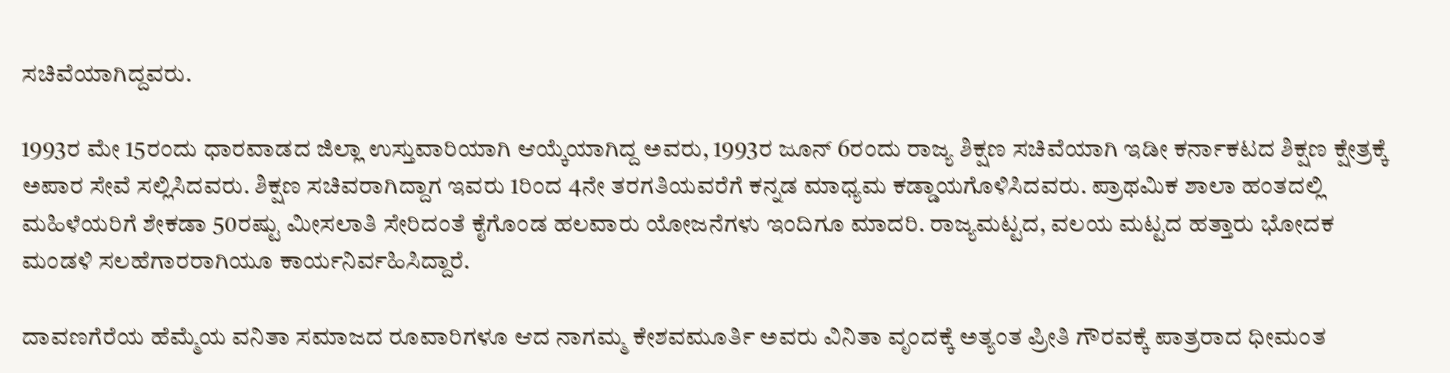ಸಚಿವೆಯಾಗಿದ್ದವರು.

1993ರ ಮೇ 15ರಂದು ಧಾರವಾಡದ ಜಿಲ್ಲಾ ಉಸ್ತುವಾರಿಯಾಗಿ ಆಯ್ಕೆಯಾಗಿದ್ದ ಅವರು, 1993ರ ಜೂನ್ 6ರಂದು ರಾಜ್ಯ ಶಿಕ್ಷಣ ಸಚಿವೆಯಾಗಿ ಇಡೀ ಕರ್ನಾಕಟದ ಶಿಕ್ಷಣ ಕ್ಷೇತ್ರಕ್ಕೆ ಅಪಾರ ಸೇವೆ ಸಲ್ಲಿಸಿದವರು. ಶಿಕ್ಷಣ ಸಚಿವರಾಗಿದ್ದಾಗ ಇವರು 1ರಿಂದ 4ನೇ ತರಗತಿಯವರೆಗೆ ಕನ್ನಡ ಮಾಧ್ಯಮ ಕಡ್ಡಾಯಗೊಳಿಸಿದವರು. ಪ್ರಾಥಮಿಕ ಶಾಲಾ ಹಂತದಲ್ಲಿ ಮಹಿಳೆಯರಿಗೆ ಶೇಕಡಾ 50ರಷ್ಟು ಮೀಸಲಾತಿ ಸೇರಿದಂತೆ ಕೈಗೊಂಡ ಹಲವಾರು ಯೋಜನೆಗಳು ಇಂದಿಗೂ ಮಾದರಿ. ರಾಜ್ಯಮಟ್ಟದ, ವಲಯ ಮಟ್ಟದ ಹತ್ತಾರು ಭೋದಕ ಮಂಡಳಿ ಸಲಹೆಗಾರರಾಗಿಯೂ ಕಾರ್ಯನಿರ್ವಹಿಸಿದ್ದಾರೆ.

ದಾವಣಗೆರೆಯ ಹೆಮ್ಮೆಯ ವನಿತಾ ಸಮಾಜದ ರೂವಾರಿಗಳೂ ಆದ ನಾಗಮ್ಮ ಕೇಶವಮೂರ್ತಿ ಅವರು ವಿನಿತಾ ವೃಂದಕ್ಕೆ ಅತ್ಯಂತ ಪ್ರೀತಿ ಗೌರವಕ್ಕೆ ಪಾತ್ರರಾದ ಧೀಮಂತ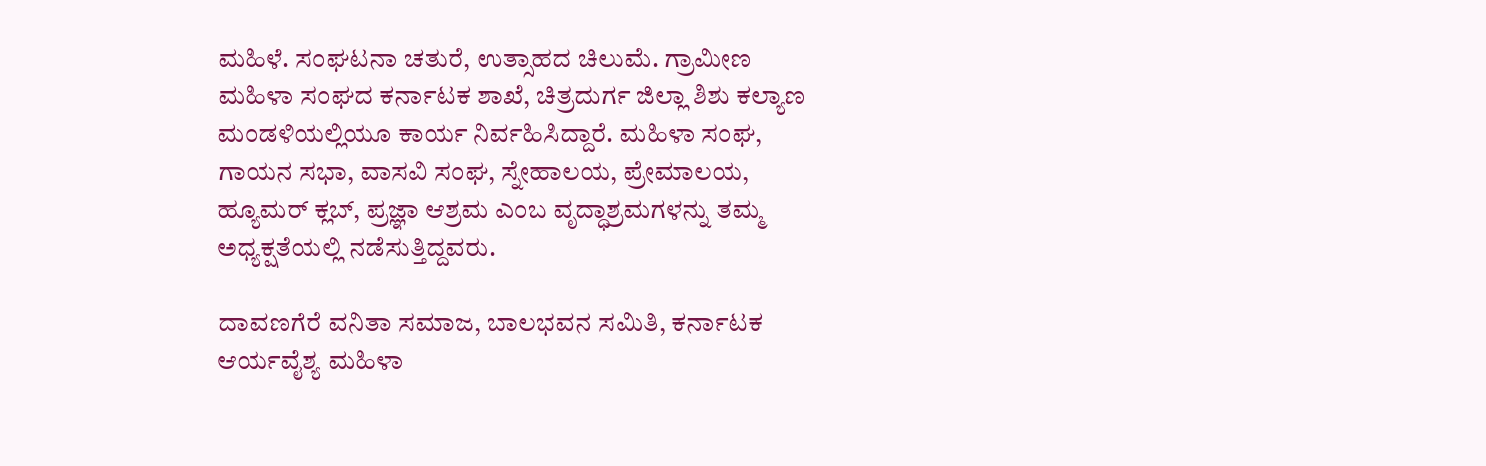ಮಹಿಳೆ. ಸಂಘಟನಾ ಚತುರೆ, ಉತ್ಸಾಹದ ಚಿಲುಮೆ. ಗ್ರಾಮೀಣ ಮಹಿಳಾ ಸಂಘದ ಕರ್ನಾಟಕ ಶಾಖೆ, ಚಿತ್ರದುರ್ಗ ಜಿಲ್ಲಾ ಶಿಶು ಕಲ್ಯಾಣ ಮಂಡಳಿಯಲ್ಲಿಯೂ ಕಾರ್ಯ ನಿರ್ವಹಿಸಿದ್ದಾರೆ. ಮಹಿಳಾ ಸಂಘ, ಗಾಯನ ಸಭಾ, ವಾಸವಿ ಸಂಘ, ಸ್ನೇಹಾಲಯ, ಪ್ರೇಮಾಲಯ, ಹ್ಯೂಮರ್ ಕ್ಲಬ್, ಪ್ರಜ್ಞಾ ಆಶ್ರಮ ಎಂಬ ವೃದ್ಧಾಶ್ರಮಗಳನ್ನು ತಮ್ಮ ಅಧ್ಯಕ್ಷತೆಯಲ್ಲಿ ನಡೆಸುತ್ತಿದ್ದವರು.

ದಾವಣಗೆರೆ ವನಿತಾ ಸಮಾಜ, ಬಾಲಭವನ ಸಮಿತಿ, ಕರ್ನಾಟಕ ಆರ್ಯವೈಶ್ಯ ಮಹಿಳಾ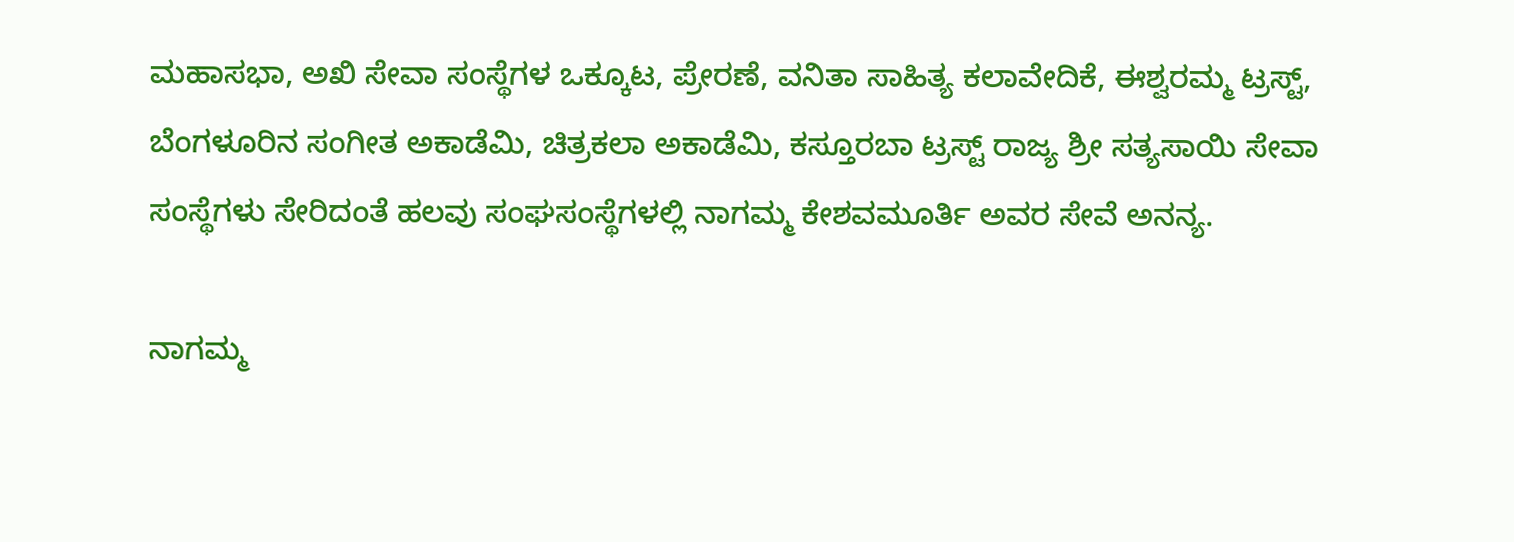ಮಹಾಸಭಾ, ಅಖಿ ಸೇವಾ ಸಂಸ್ಥೆಗಳ ಒಕ್ಕೂಟ, ಪ್ರೇರಣೆ, ವನಿತಾ ಸಾಹಿತ್ಯ ಕಲಾವೇದಿಕೆ, ಈಶ್ವರಮ್ಮ ಟ್ರಸ್ಟ್, ಬೆಂಗಳೂರಿನ ಸಂಗೀತ ಅಕಾಡೆಮಿ, ಚಿತ್ರಕಲಾ ಅಕಾಡೆಮಿ, ಕಸ್ತೂರಬಾ ಟ್ರಸ್ಟ್ ರಾಜ್ಯ ಶ್ರೀ ಸತ್ಯಸಾಯಿ ಸೇವಾ ಸಂಸ್ಥೆಗಳು ಸೇರಿದಂತೆ ಹಲವು ಸಂಘಸಂಸ್ಥೆಗಳಲ್ಲಿ ನಾಗಮ್ಮ ಕೇಶವಮೂರ್ತಿ ಅವರ ಸೇವೆ ಅನನ್ಯ.

ನಾಗಮ್ಮ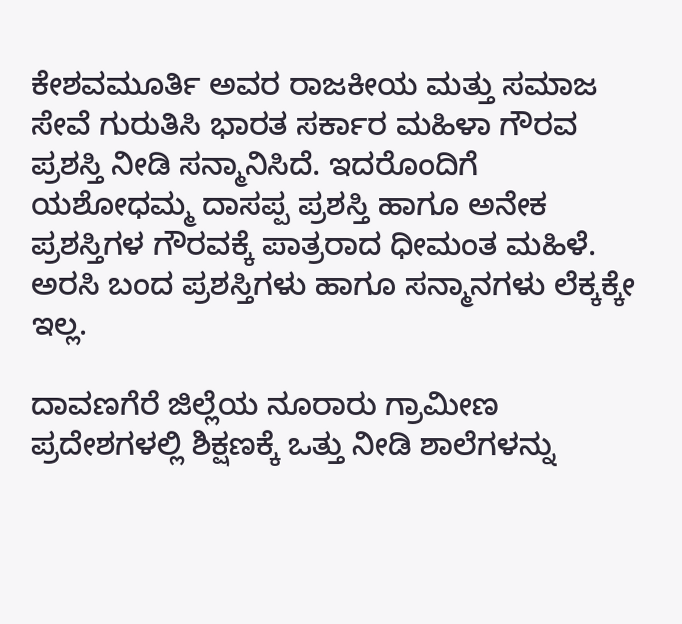ಕೇಶವಮೂರ್ತಿ ಅವರ ರಾಜಕೀಯ ಮತ್ತು ಸಮಾಜ ಸೇವೆ ಗುರುತಿಸಿ ಭಾರತ ಸರ್ಕಾರ ಮಹಿಳಾ ಗೌರವ ಪ್ರಶಸ್ತಿ ನೀಡಿ ಸನ್ಮಾನಿಸಿದೆ. ಇದರೊಂದಿಗೆ ಯಶೋಧಮ್ಮ ದಾಸಪ್ಪ ಪ್ರಶಸ್ತಿ ಹಾಗೂ ಅನೇಕ ಪ್ರಶಸ್ತಿಗಳ ಗೌರವಕ್ಕೆ ಪಾತ್ರರಾದ ಧೀಮಂತ ಮಹಿಳೆ. ಅರಸಿ ಬಂದ ಪ್ರಶಸ್ತಿಗಳು ಹಾಗೂ ಸನ್ಮಾನಗಳು ಲೆಕ್ಕಕ್ಕೇ ಇಲ್ಲ.

ದಾವಣಗೆರೆ ಜಿಲ್ಲೆಯ ನೂರಾರು ಗ್ರಾಮೀಣ ಪ್ರದೇಶಗಳಲ್ಲಿ ಶಿಕ್ಷಣಕ್ಕೆ ಒತ್ತು ನೀಡಿ ಶಾಲೆಗಳನ್ನು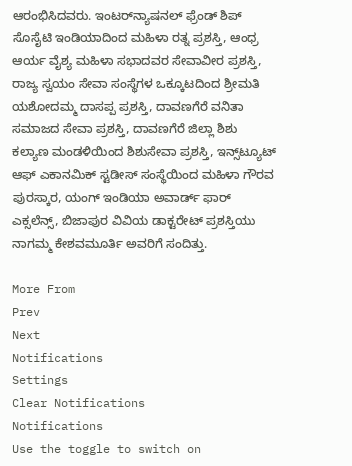ಆರಂಭಿಸಿದವರು. ಇಂಟರ್‌ನ್ಯಾಷನಲ್ ಫ್ರೆಂಡ್ ಶಿಪ್ ಸೊಸೈಟಿ ಇಂಡಿಯಾದಿಂದ ಮಹಿಳಾ ರತ್ನ ಪ್ರಶಸ್ತಿ, ಆಂಧ್ರ ಆರ್ಯ ವೈಶ್ಯ ಮಹಿಳಾ ಸಭಾದವರ ಸೇವಾವೀರ ಪ್ರಶಸ್ತಿ, ರಾಜ್ಯ ಸ್ವಯಂ ಸೇವಾ ಸಂಸ್ಥೆಗಳ ಒಕ್ಕೂಟದಿಂದ ಶ್ರೀಮತಿ ಯಶೋದಮ್ಮ ದಾಸಪ್ಪ ಪ್ರಶಸ್ತಿ, ದಾವಣಗೆರೆ ವನಿತಾ ಸಮಾಜದ ಸೇವಾ ಪ್ರಶಸ್ತಿ, ದಾವಣಗೆರೆ ಜಿಲ್ಲಾ ಶಿಶು ಕಲ್ಯಾಣ ಮಂಡಳಿಯಿಂದ ಶಿಶುಸೇವಾ ಪ್ರಶಸ್ತಿ, ಇನ್ಸ್‌ಟ್ಯೂಟ್ ಆಫ್ ಎಕಾನಮಿಕ್ ಸ್ಟಡೀಸ್ ಸಂಸ್ಥೆಯಿಂದ ಮಹಿಳಾ ಗೌರವ ಪುರಸ್ಕಾರ, ಯಂಗ್ ಇಂಡಿಯಾ ಅವಾರ್ಡ್ ಫಾರ್ ಎಕ್ಸಲೆನ್ಸ್, ಬಿಜಾಪುರ ವಿವಿಯ ಡಾಕ್ಟರೇಟ್ ಪ್ರಶಸ್ತಿಯು ನಾಗಮ್ಮ ಕೇಶವಮೂರ್ತಿ ಅವರಿಗೆ ಸಂದಿತ್ತು.

More From
Prev
Next
Notifications
Settings
Clear Notifications
Notifications
Use the toggle to switch on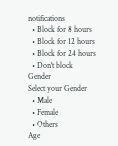notifications
  • Block for 8 hours
  • Block for 12 hours
  • Block for 24 hours
  • Don't block
Gender
Select your Gender
  • Male
  • Female
  • Others
Age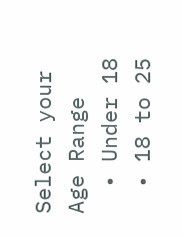Select your Age Range
  • Under 18
  • 18 to 25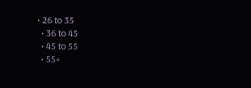• 26 to 35
  • 36 to 45
  • 45 to 55
  • 55+